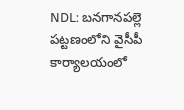NDL: బనగానపల్లె పట్టణంలోని వైసీపీ కార్యాలయంలో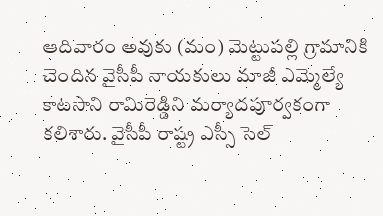ఆదివారం అవుకు (మం) మెట్టుపల్లి గ్రామానికి చెందిన వైసీపీ నాయకులు మాజీ ఎమ్మెల్యే కాటసాని రామిరెడ్డిని మర్యాదపూర్వకంగా కలిశారు. వైసీపీ రాష్ట్ర ఎస్సీ సెల్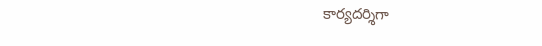కార్యదర్శిగా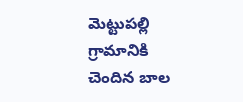మెట్టుపల్లి గ్రామానికి చెందిన బాల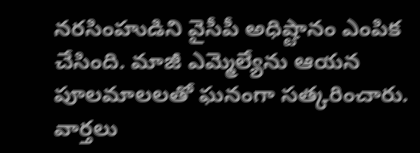నరసింహుడిని వైసీపీ అధిష్టానం ఎంపిక చేసింది. మాజీ ఎమ్మెల్యేను ఆయన పూలమాలలతో ఘనంగా సత్కరించారు.
వార్తలు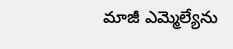మాజీ ఎమ్మెల్యేను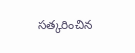సత్కరించిన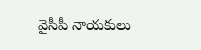వైసీపీ నాయకులు